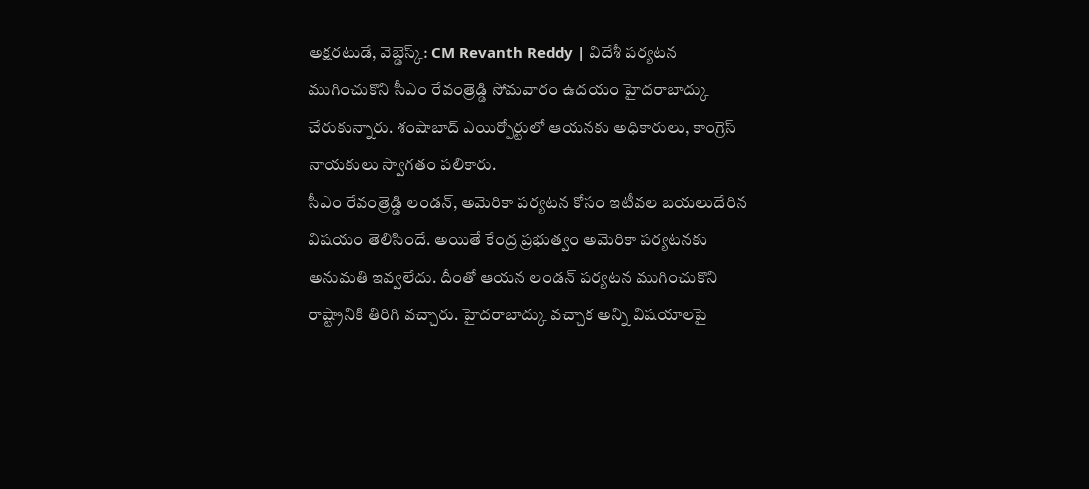అక్షరటుడే, వెబ్డెస్క్: CM Revanth Reddy | విదేశీ పర్యటన ముగించుకొని సీఎం రేవంత్రెడ్డి సోమవారం ఉదయం హైదరాబాద్కు చేరుకున్నారు. శంషాబాద్ ఎయిర్పోర్టులో ఆయనకు అధికారులు, కాంగ్రెస్ నాయకులు స్వాగతం పలికారు.
సీఎం రేవంత్రెడ్డి లండన్, అమెరికా పర్యటన కోసం ఇటీవల బయలుదేరిన విషయం తెలిసిందే. అయితే కేంద్ర ప్రభుత్వం అమెరికా పర్యటనకు అనుమతి ఇవ్వలేదు. దీంతో ఆయన లండన్ పర్యటన ముగించుకొని రాష్ట్రానికి తిరిగి వచ్చారు. హైదరాబాద్కు వచ్చాక అన్ని విషయాలపై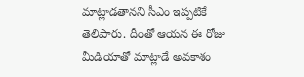మాట్లాడతానని సీఎం ఇప్పటికే తెలిపారు. దీంతో ఆయన ఈ రోజు మీడియాతో మాట్లాడే అవకాశం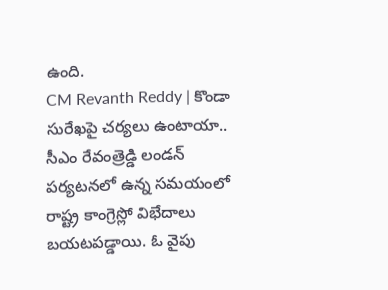ఉంది.
CM Revanth Reddy | కొండా సురేఖపై చర్యలు ఉంటాయా..
సీఎం రేవంత్రెడ్డి లండన్ పర్యటనలో ఉన్న సమయంలో రాష్ట్ర కాంగ్రెస్లో విభేదాలు బయటపడ్డాయి. ఓ వైపు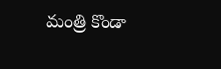మంత్రి కొండా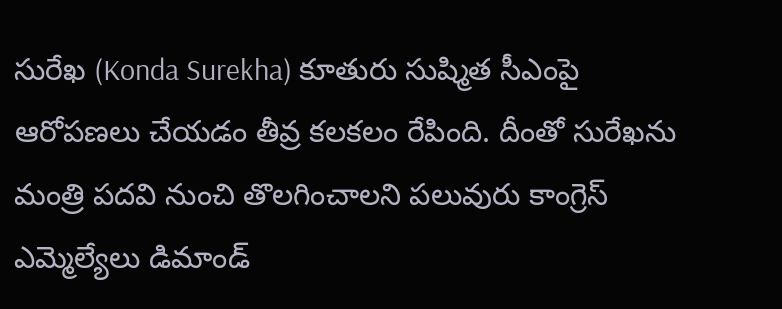సురేఖ (Konda Surekha) కూతురు సుష్మిత సీఎంపై ఆరోపణలు చేయడం తీవ్ర కలకలం రేపింది. దీంతో సురేఖను మంత్రి పదవి నుంచి తొలగించాలని పలువురు కాంగ్రెస్ ఎమ్మెల్యేలు డిమాండ్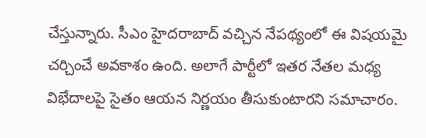చేస్తున్నారు. సీఎం హైదరాబాద్ వచ్చిన నేపథ్యంలో ఈ విషయమై చర్చించే అవకాశం ఉంది. అలాగే పార్టీలో ఇతర నేతల మధ్య విభేదాలపై సైతం ఆయన నిర్ణయం తీసుకుంటారని సమాచారం.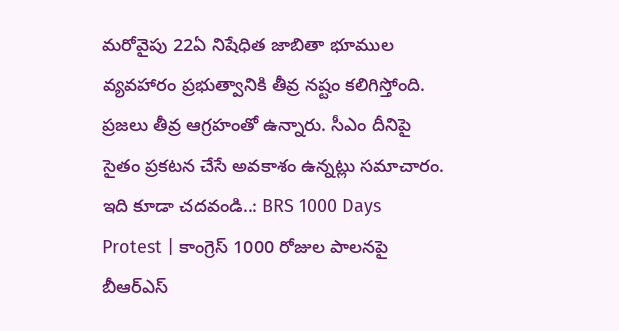మరోవైపు 22ఏ నిషేధిత జాబితా భూముల వ్యవహారం ప్రభుత్వానికి తీవ్ర నష్టం కలిగిస్తోంది. ప్రజలు తీవ్ర ఆగ్రహంతో ఉన్నారు. సీఎం దీనిపై సైతం ప్రకటన చేసే అవకాశం ఉన్నట్లు సమాచారం.
ఇది కూడా చదవండి..: BRS 1000 Days Protest | కాంగ్రెస్ 1000 రోజుల పాలనపై బీఆర్ఎస్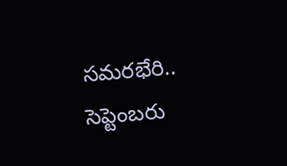సమరభేరి.. సెప్టెంబరు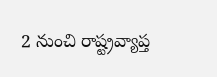2 నుంచి రాష్ట్రవ్యాప్త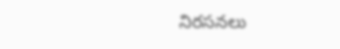నిరసనలు